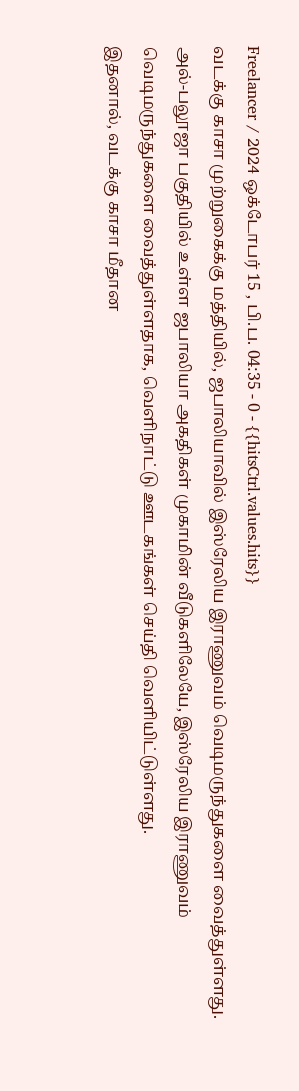Freelancer / 2024 ஒக்டோபர் 15 , பி.ப. 04:35 - 0 - {{hitsCtrl.values.hits}}
வடக்கு காசா முற்றுகைக்கு மத்தியில், ஜபாலியாவில் இஸ்ரேலிய இராணுவம் வெடிமருந்துகளை வைத்துள்ளது.
அல்-பலூஜா பகுதியில் உள்ள ஜபாலியா அகதிகள் முகாமின் வீடுகளிலேயே, இஸ்ரேலிய இராணுவம் வெடிமருந்துகளை வைத்துள்ளதாக, வெளிநாட்டு ஊடகங்கள் செய்தி வெளியிட்டுள்ளது.
இதனால், வடக்கு காசா மீதான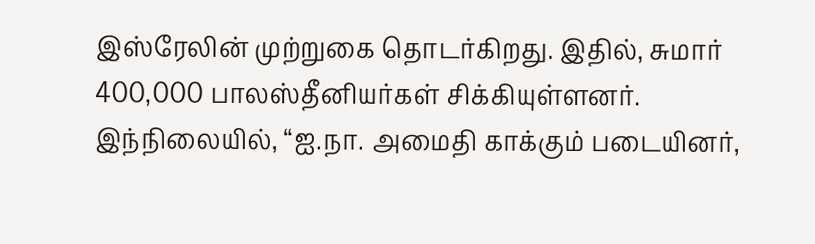இஸ்ரேலின் முற்றுகை தொடர்கிறது. இதில், சுமார் 400,000 பாலஸ்தீனியர்கள் சிக்கியுள்ளனர்.
இந்நிலையில், “ஐ.நா. அமைதி காக்கும் படையினர்,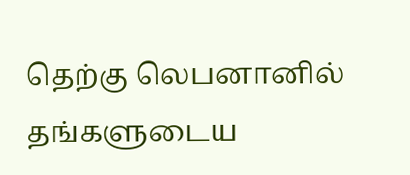தெற்கு லெபனானில் தங்களுடைய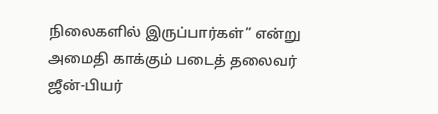நிலைகளில் இருப்பார்கள்” என்று அமைதி காக்கும் படைத் தலைவர் ஜீன்-பியர்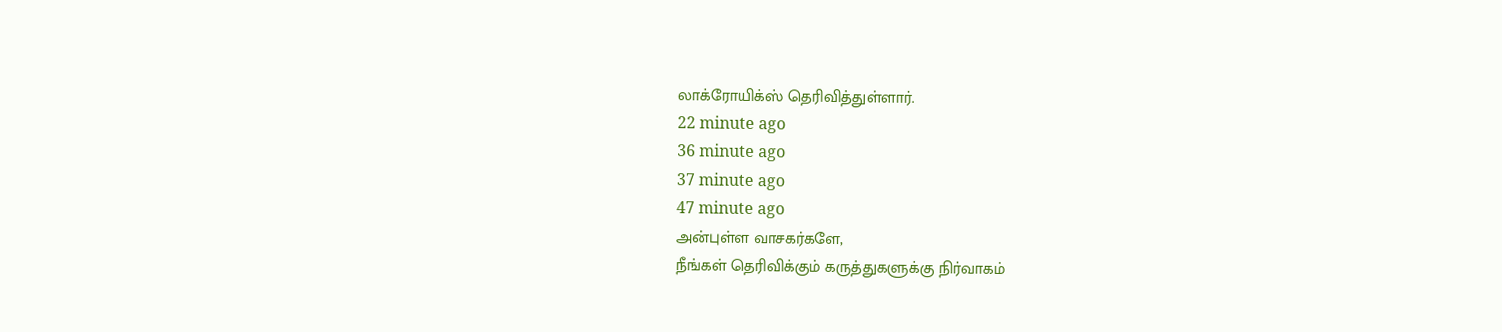லாக்ரோயிக்ஸ் தெரிவித்துள்ளார்.
22 minute ago
36 minute ago
37 minute ago
47 minute ago
அன்புள்ள வாசகர்களே,
நீங்கள் தெரிவிக்கும் கருத்துகளுக்கு நிர்வாகம்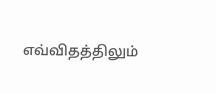எவ்விதத்திலும்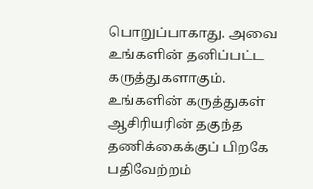பொறுப்பாகாது. அவை உங்களின் தனிப்பட்ட கருத்துகளாகும். உங்களின் கருத்துகள் ஆசிரியரின் தகுந்த தணிக்கைக்குப் பிறகே பதிவேற்றம்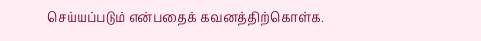செய்யப்படும் என்பதைக் கவனத்திற்கொள்க.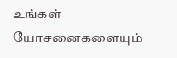உங்கள் யோசனைகளையும்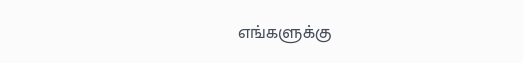எங்களுக்கு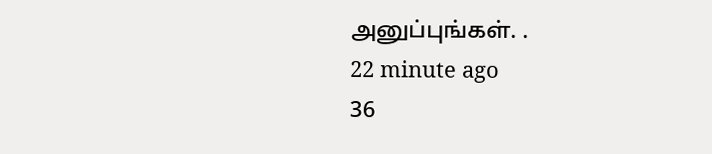அனுப்புங்கள். .
22 minute ago
36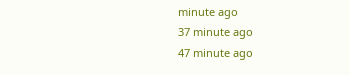minute ago
37 minute ago
47 minute ago